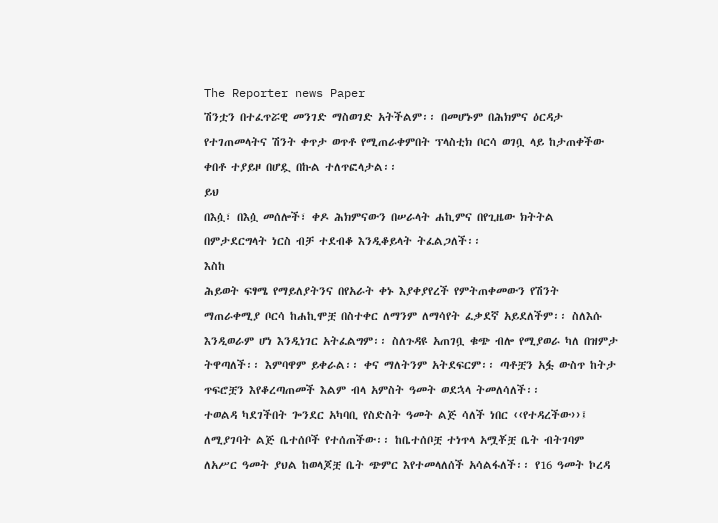The Reporter news Paper
ሽንቷን በተፈጥሯዊ መንገድ ማስወገድ አትችልም፡፡ በመሆኑም በሕክምና ዕርዳታ የተገጠመላትና ሽንት ቀጥታ ወጥቶ የሚጠራቀምበት ፕላስቲክ ቦርሳ ወገቧ ላይ ከታጠቀችው ቀበቶ ተያይዞ በሆዷ በኩል ተለጥፎላታል፡፡
ይህ
በእሷ፣ በእሷ መሰሎች፣ ቀዶ ሕክምናውን በሠራላት ሐኪምና በየጊዜው ክትትል በምታደርግላት ነርስ ብቻ ተደብቆ እንዲቆይላት ትፈልጋለች፡፡
እስከ
ሕይወት ፍፃሜ የማይለያትንና በየአራት ቀኑ እያቀያየረች የምትጠቀመውን የሽንት ማጠራቀሚያ ቦርሳ ከሐኪሞቿ በስተቀር ለማንም ለማሳየት ፈቃደኛ አይደለችም፡፡ ስለእሱ እንዲወራም ሆነ እንዲነገር አትፈልግም፡፡ ስለጉዳዩ አጠገቧ ቁጭ ብሎ የሚያወራ ካለ በዝምታ ትዋጣለች፡፡ እምባዋም ይቀራል፡፡ ቀና ማለትንም አትደፍርም፡፡ ጣቶቿን አፏ ውስጥ ከትታ ጥፍሮቿን እየቆረጣጠመች እልም ብላ አምስት ዓመት ወደኋላ ትመለሳለች፡፡
ተወልዳ ካደገችበት ጐንደር አካባቢ የስድስት ዓመት ልጅ ሳለች ነበር ‹‹የተዳረችው››፤ ለሚያገባት ልጅ ቤተሰቦች የተሰጠችው፡፡ ከቤተሰቦቿ ተነጥላ አሟቾቿ ቤት ብትገባም ለአሥር ዓመት ያህል ከወላጆቿ ቤት ጭምር እየተመላለሰች አሳልፋለች፡፡ የ16 ዓመት ኮረዳ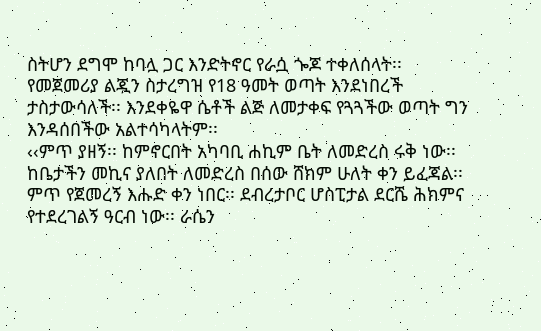ስትሆን ደግሞ ከባሏ ጋር እንድትኖር የራሷ ጐጆ ተቀለሰላት፡፡
የመጀመሪያ ልጇን ስታረግዝ የ18 ዓመት ወጣት እንደነበረች ታስታውሳለች፡፡ እንደቀዬዋ ሴቶች ልጅ ለመታቀፍ የጓጓችው ወጣት ግን እንዳሰበችው አልተሳካላትም፡፡
‹‹ምጥ ያዘኝ፡፡ ከምኖርበት አካባቢ ሐኪም ቤት ለመድረስ ሩቅ ነው፡፡ ከቤታችን መኪና ያለበት ለመድረስ በሰው ሸክም ሁለት ቀን ይፈጃል፡፡ ምጥ የጀመረኝ እሑድ ቀን ነበር፡፡ ደብረታቦር ሆስፒታል ደርሼ ሕክምና የተደረገልኝ ዓርብ ነው፡፡ ራሴን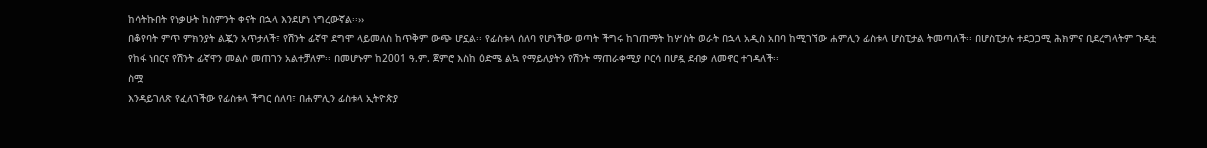ከሳትኩበት የነቃሁት ከስምንት ቀናት በኋላ እንደሆነ ነግረውኛል፡፡››
በቆየባት ምጥ ምክንያት ልጇን አጥታለች፣ የሽንት ፊኛዋ ደግሞ ላይመለስ ከጥቅም ውጭ ሆኗል፡፡ የፊስቱላ ሰለባ የሆነችው ወጣት ችግሩ ከገጠማት ከሦስት ወራት በኋላ አዲስ አበባ ከሚገኘው ሐምሊን ፊስቱላ ሆስፒታል ትመጣለች፡፡ በሆስፒታሉ ተደጋጋሚ ሕክምና ቢደረግላትም ጉዳቷ የከፋ ነበርና የሽንት ፊኛዋን መልሶ መጠገን አልተቻለም፡፡ በመሆኑም ከ2001 ዓ.ም. ጀምሮ እስከ ዕድሜ ልኳ የማይለያትን የሽንት ማጠራቀሚያ ቦርሳ በሆዷ ደብቃ ለመኖር ተገዳለች፡፡
ስሟ
እንዳይገለጽ የፈለገችው የፊስቱላ ችግር ሰለባ፣ በሐምሊን ፊስቱላ ኢትዮጵያ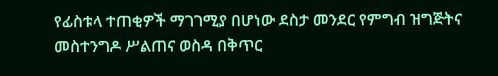የፊስቱላ ተጠቂዎች ማገገሚያ በሆነው ደስታ መንደር የምግብ ዝግጅትና መስተንግዶ ሥልጠና ወስዳ በቅጥር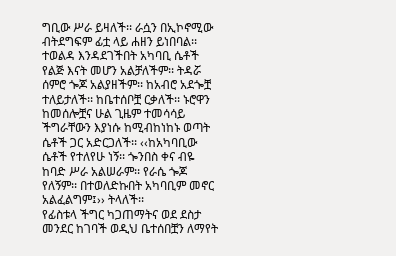ግቢው ሥራ ይዛለች፡፡ ራሷን በኢኮኖሚው ብትደግፍም ፊቷ ላይ ሐዘን ይነበባል፡፡
ተወልዳ እንዳደገችበት አካባቢ ሴቶች የልጅ እናት መሆን አልቻለችም፡፡ ትዳሯ ሰምሮ ጐጆ አልያዘችም፡፡ ከአብሮ አደጐቿ ተለይታለች፡፡ ከቤተሰቦቿ ርቃለች፡፡ ኑሮዋን ከመሰሎቿና ሁል ጊዜም ተመሳሳይ ችግራቸውን እያነሱ ከሚብከነከኑ ወጣት ሴቶች ጋር አድርጋለች፡፡ ‹‹ከአካባቢው ሴቶች የተለየሁ ነኝ፡፡ ጐንበስ ቀና ብዬ ከባድ ሥራ አልሠራም፡፡ የራሴ ጐጆ የለኝም፡፡ በተወለድኩበት አካባቢም መኖር አልፈልግም፤›› ትላለች፡፡
የፊስቱላ ችግር ካጋጠማትና ወደ ደስታ መንደር ከገባች ወዲህ ቤተሰበቿን ለማየት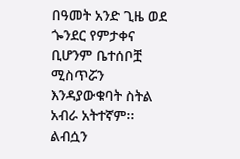በዓመት አንድ ጊዜ ወደ ጐንደር የምታቀና ቢሆንም ቤተሰቦቿ ሚስጥሯን እንዳያውቁባት ስትል አብራ አትተኛም፡፡ ልብሷን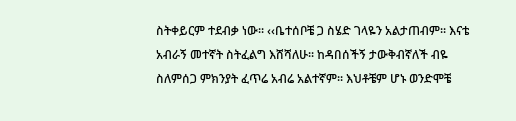ስትቀይርም ተደብቃ ነው፡፡ ‹‹ቤተሰቦቼ ጋ ስሄድ ገላዬን አልታጠብም፡፡ እናቴ አብራኝ መተኛት ስትፈልግ እሸሻለሁ፡፡ ከዳበሰችኝ ታውቅብኛለች ብዬ ስለምሰጋ ምክንያት ፈጥሬ አብሬ አልተኛም፡፡ እህቶቼም ሆኑ ወንድሞቼ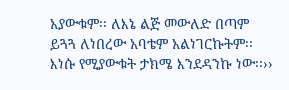አያውቁም፡፡ ለእኔ ልጅ መውለድ በጣም ይጓጓ ለነበረው አባቴም አልነገርኩትም፡፡ እነሱ የሚያውቁት ታክሜ እንደዳንኩ ነው፡፡››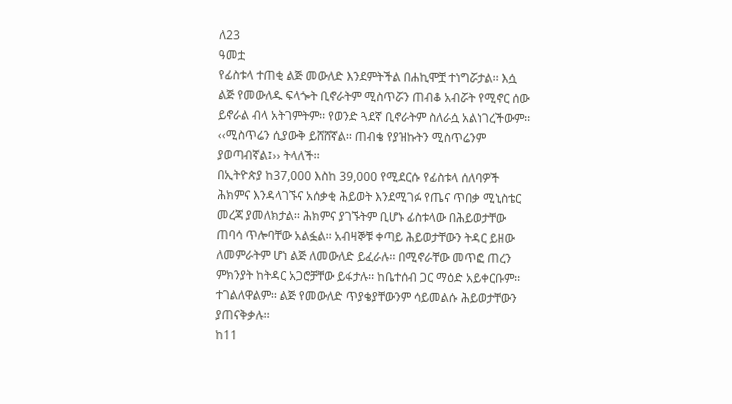ለ23
ዓመቷ
የፊስቱላ ተጠቂ ልጅ መውለድ እንደምትችል በሐኪሞቿ ተነግሯታል፡፡ እሷ ልጅ የመውለዱ ፍላጐት ቢኖራትም ሚስጥሯን ጠብቆ አብሯት የሚኖር ሰው ይኖራል ብላ አትገምትም፡፡ የወንድ ጓደኛ ቢኖራትም ስለራሷ አልነገረችውም፡፡ ‹‹ሚስጥሬን ሲያውቅ ይሸሸኛል፡፡ ጠብቄ የያዝኩትን ሚስጥሬንም ያወጣብኛል፤›› ትላለች፡፡
በኢትዮጵያ ከ37,000 እስከ 39,000 የሚደርሱ የፊስቱላ ሰለባዎች ሕክምና እንዳላገኙና አሰቃቂ ሕይወት እንደሚገፉ የጤና ጥበቃ ሚኒስቴር መረጃ ያመለክታል፡፡ ሕክምና ያገኙትም ቢሆኑ ፊስቱላው በሕይወታቸው ጠባሳ ጥሎባቸው አልፏል፡፡ አብዛኞቹ ቀጣይ ሕይወታቸውን ትዳር ይዘው ለመምራትም ሆነ ልጅ ለመውለድ ይፈራሉ፡፡ በሚኖራቸው መጥፎ ጠረን ምክንያት ከትዳር አጋሮቻቸው ይፋታሉ፡፡ ከቤተሰብ ጋር ማዕድ አይቀርቡም፡፡ ተገልለዋልም፡፡ ልጅ የመውለድ ጥያቄያቸውንም ሳይመልሱ ሕይወታቸውን ያጠናቅቃሉ፡፡
ከ11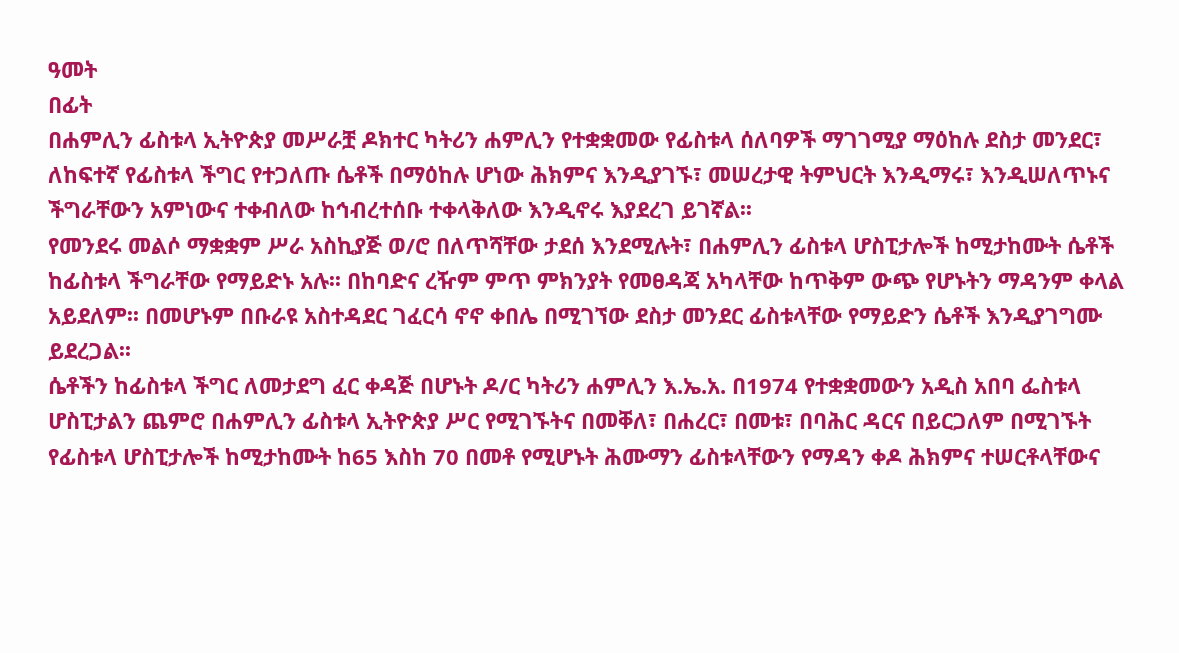ዓመት
በፊት
በሐምሊን ፊስቱላ ኢትዮጵያ መሥራቿ ዶክተር ካትሪን ሐምሊን የተቋቋመው የፊስቱላ ሰለባዎች ማገገሚያ ማዕከሉ ደስታ መንደር፣ ለከፍተኛ የፊስቱላ ችግር የተጋለጡ ሴቶች በማዕከሉ ሆነው ሕክምና እንዲያገኙ፣ መሠረታዊ ትምህርት እንዲማሩ፣ እንዲሠለጥኑና ችግራቸውን አምነውና ተቀብለው ከኅብረተሰቡ ተቀላቅለው እንዲኖሩ እያደረገ ይገኛል፡፡
የመንደሩ መልሶ ማቋቋም ሥራ አስኪያጅ ወ/ሮ በለጥሻቸው ታደሰ እንደሚሉት፣ በሐምሊን ፊስቱላ ሆስፒታሎች ከሚታከሙት ሴቶች ከፊስቱላ ችግራቸው የማይድኑ አሉ፡፡ በከባድና ረዥም ምጥ ምክንያት የመፀዳጃ አካላቸው ከጥቅም ውጭ የሆኑትን ማዳንም ቀላል አይደለም፡፡ በመሆኑም በቡራዩ አስተዳደር ገፈርሳ ኖኖ ቀበሌ በሚገኘው ደስታ መንደር ፊስቱላቸው የማይድን ሴቶች እንዲያገግሙ ይደረጋል፡፡
ሴቶችን ከፊስቱላ ችግር ለመታደግ ፈር ቀዳጅ በሆኑት ዶ/ር ካትሪን ሐምሊን እ.ኤ.አ. በ1974 የተቋቋመውን አዲስ አበባ ፌስቱላ ሆስፒታልን ጨምሮ በሐምሊን ፊስቱላ ኢትዮጵያ ሥር የሚገኙትና በመቐለ፣ በሐረር፣ በመቱ፣ በባሕር ዳርና በይርጋለም በሚገኙት የፊስቱላ ሆስፒታሎች ከሚታከሙት ከ65 እስከ 70 በመቶ የሚሆኑት ሕሙማን ፊስቱላቸውን የማዳን ቀዶ ሕክምና ተሠርቶላቸውና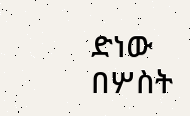ድነው በሦስት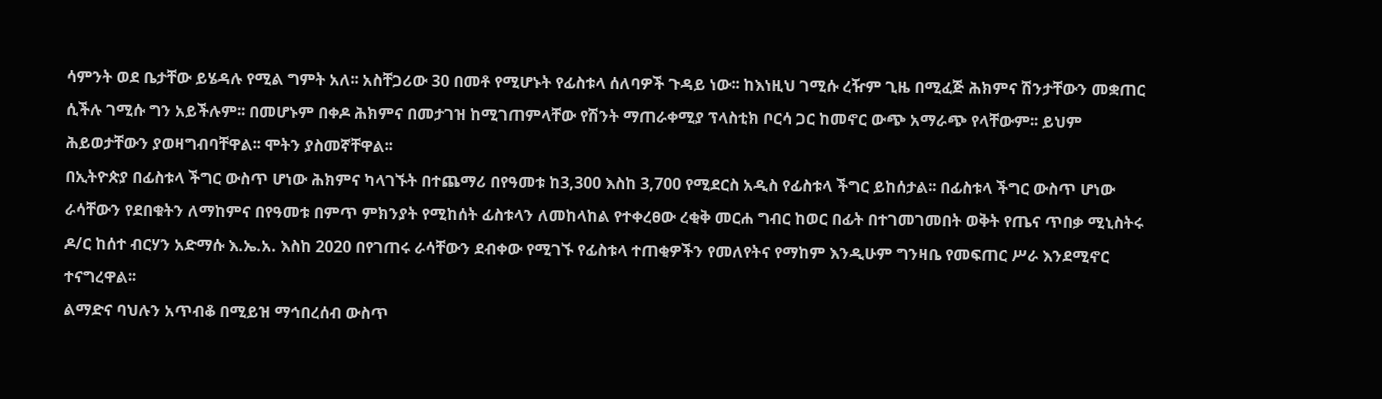ሳምንት ወደ ቤታቸው ይሄዳሉ የሚል ግምት አለ፡፡ አስቸጋሪው 30 በመቶ የሚሆኑት የፊስቱላ ሰለባዎች ጉዳይ ነው፡፡ ከእነዚህ ገሚሱ ረዥም ጊዜ በሚፈጅ ሕክምና ሽንታቸውን መቋጠር ሲችሉ ገሚሱ ግን አይችሉም፡፡ በመሆኑም በቀዶ ሕክምና በመታገዝ ከሚገጠምላቸው የሽንት ማጠራቀሚያ ፕላስቲክ ቦርሳ ጋር ከመኖር ውጭ አማራጭ የላቸውም፡፡ ይህም ሕይወታቸውን ያወዛግብባቸዋል፡፡ ሞትን ያስመኛቸዋል፡፡
በኢትዮጵያ በፊስቱላ ችግር ውስጥ ሆነው ሕክምና ካላገኙት በተጨማሪ በየዓመቱ ከ3,300 እስከ 3,700 የሚደርስ አዲስ የፊስቱላ ችግር ይከሰታል፡፡ በፊስቱላ ችግር ውስጥ ሆነው ራሳቸውን የደበቁትን ለማከምና በየዓመቱ በምጥ ምክንያት የሚከሰት ፊስቱላን ለመከላከል የተቀረፀው ረቂቅ መርሐ ግብር ከወር በፊት በተገመገመበት ወቅት የጤና ጥበቃ ሚኒስትሩ ዶ/ር ከሰተ ብርሃን አድማሱ እ.ኤ.አ. እስከ 2020 በየገጠሩ ራሳቸውን ደብቀው የሚገኙ የፊስቱላ ተጠቂዎችን የመለየትና የማከም እንዲሁም ግንዛቤ የመፍጠር ሥራ እንደሚኖር ተናግረዋል፡፡
ልማድና ባህሉን አጥብቆ በሚይዝ ማኅበረሰብ ውስጥ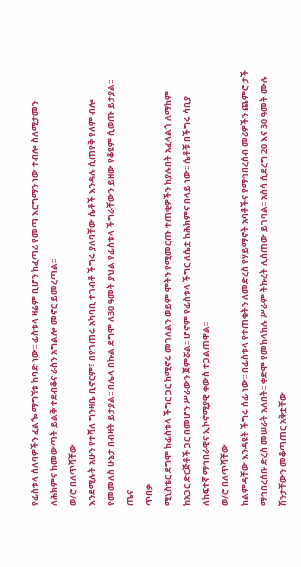የፊስቱላ ሰለባዎችን ፈልጐ ማግኘቱ ከባድ ነው፡፡ ፊስቱላ ዛሬም ቢሆን ከፈጣሪ የመጣ እርግማን ነው ተብሎ ስለሚታመን ለሕክምና ከመውጣት ይልቅ ተደብቆና ራስን አግልሎ መኖር ይመረጣል፡፡
ወ/ሮ በለጥሻቸው
እንደሚሉት አሁን የተሻለ ግንዛቤ ቢኖርም፣ በየገጠሩ አካባቢ ተገብቶ ችግሩ ያለባቸው ሴቶች እንዳሉ ሲጠየቅ የለም ብሎ የመመለስ ሁኔታ በብዛት ይታያል፡፡ በሌላ በኩል ደግሞ ለ30 ዓመት ያህል የፊስቱላ ችግራቸውን ይዘው የቆዩም ሲወጡ ይታያል፡፡
ጤና
ጥበቃ
ሚኒስቴር ደግሞ ከፊስቱላ ችግር ጋር ከሚኖሩ መገለልን ወይም ሞትን የሚመርጡ ተጠቂዎችን ከያሉበት አፈላልጎ ለማከም ከአጋር ድርጅቶች ጋር በመሆን ሥራውን ጀምሯል፡፡ ሆኖም የፊስቱላ ችግር ለሴቷ ከሕክምና በላይ ነው፡፡ ሴቶቹ በችግሩ ሳቢያ ለከፍተኛ ማኅበራዊና ኢኮኖሚያዊ ቀውስ ተጋልጠዋል፡፡
ወ/ሮ በለጥሻቸው
ከልምዳቸው እንዳዩት ችግሩ ሰፊ ነው፡፡ በፊስቱላ የተጠቁትን ለመድረስ የሃይማኖት አባቶችና የማኅበረሰብ መሪዎችን ጨምሮ ታች ማኅበረሰቡ ድረስ መሠራት አለበት፡፡ ቀድሞ የመከላከሉ ሥራም ትኩረት ሊሰጠው ይገባል፡፡ አሰሳ ሲደረግ 20 እና 30 ዓመት ሙሉ ሽንታቸውን መቆጣጠር አቅቷቸው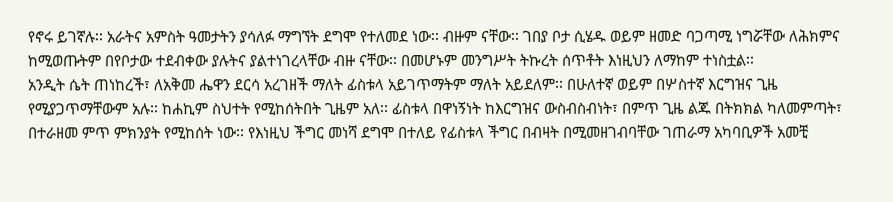የኖሩ ይገኛሉ፡፡ አራትና አምስት ዓመታትን ያሳለፉ ማግኘት ደግሞ የተለመደ ነው፡፡ ብዙም ናቸው፡፡ ገበያ ቦታ ሲሄዱ ወይም ዘመድ ባጋጣሚ ነግሯቸው ለሕክምና ከሚወጡትም በየቦታው ተደብቀው ያሉትና ያልተነገረላቸው ብዙ ናቸው፡፡ በመሆኑም መንግሥት ትኩረት ሰጥቶት እነዚህን ለማከም ተነስቷል፡፡
አንዲት ሴት ጠነከረች፣ ለአቅመ ሔዋን ደርሳ አረገዘች ማለት ፊስቱላ አይገጥማትም ማለት አይደለም፡፡ በሁለተኛ ወይም በሦስተኛ እርግዝና ጊዜ የሚያጋጥማቸውም አሉ፡፡ ከሐኪም ስህተት የሚከሰትበት ጊዜም አለ፡፡ ፊስቱላ በዋነኝነት ከእርግዝና ውስብስብነት፣ በምጥ ጊዜ ልጁ በትክክል ካለመምጣት፣ በተራዘመ ምጥ ምክንያት የሚከሰት ነው፡፡ የእነዚህ ችግር መነሻ ደግሞ በተለይ የፊስቱላ ችግር በብዛት በሚመዘገብባቸው ገጠራማ አካባቢዎች አመቺ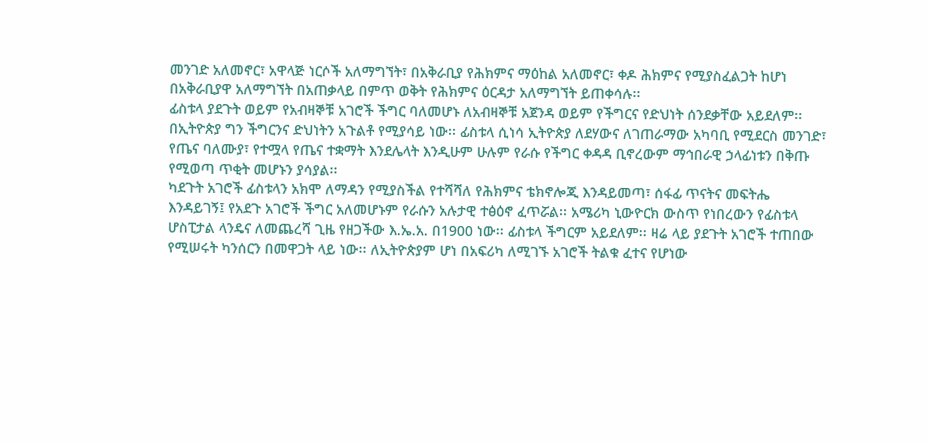መንገድ አለመኖር፣ አዋላጅ ነርሶች አለማግኘት፣ በአቅራቢያ የሕክምና ማዕከል አለመኖር፣ ቀዶ ሕክምና የሚያስፈልጋት ከሆነ በአቅራቢያዋ አለማግኘት በአጠቃላይ በምጥ ወቅት የሕክምና ዕርዳታ አለማግኘት ይጠቀሳሉ፡፡
ፊስቱላ ያደጉት ወይም የአብዛኞቹ አገሮች ችግር ባለመሆኑ ለአብዛኞቹ አጀንዳ ወይም የችግርና የድህነት ሰንደቃቸው አይደለም፡፡ በኢትዮጵያ ግን ችግርንና ድህነትን አጉልቶ የሚያሳይ ነው፡፡ ፊስቱላ ሲነሳ ኢትዮጵያ ለደሃውና ለገጠራማው አካባቢ የሚደርስ መንገድ፣ የጤና ባለሙያ፣ የተሟላ የጤና ተቋማት እንደሌላት እንዲሁም ሁሉም የራሱ የችግር ቀዳዳ ቢኖረውም ማኅበራዊ ኃላፊነቱን በቅጡ የሚወጣ ጥቂት መሆኑን ያሳያል፡፡
ካደጉት አገሮች ፊስቱላን አክሞ ለማዳን የሚያስችል የተሻሻለ የሕክምና ቴክኖሎጂ እንዳይመጣ፣ ሰፋፊ ጥናትና መፍትሔ እንዳይገኝ፤ የአደጉ አገሮች ችግር አለመሆኑም የራሱን አሉታዊ ተፅዕኖ ፈጥሯል፡፡ አሜሪካ ኒውዮርክ ውስጥ የነበረውን የፊስቱላ ሆስፒታል ላንዴና ለመጨረሻ ጊዜ የዘጋችው እ.ኤ.አ. በ1900 ነው፡፡ ፊስቱላ ችግርም አይደለም፡፡ ዛሬ ላይ ያደጉት አገሮች ተጠበው የሚሠሩት ካንሰርን በመዋጋት ላይ ነው፡፡ ለኢትዮጵያም ሆነ በአፍሪካ ለሚገኙ አገሮች ትልቁ ፈተና የሆነው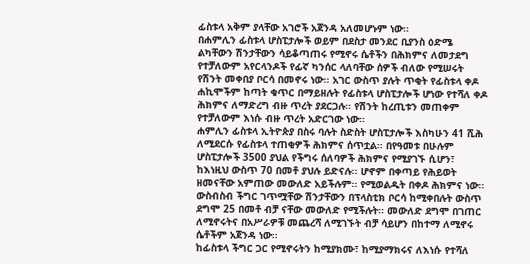ፊስቱላ አቅም ያላቸው አገሮች አጀንዳ አለመሆኑም ነው፡፡
በሐምሊን ፊስቱላ ሆስፒታሎች ወይም በደስታ መንደር ቢያንስ ዕድሜ ልካቸውን ሽንታቸውን ሳይቆጣጠሩ የሚኖሩ ሴቶችን በሕክምና ለመታደግ የተቻለውም አየርላንዶች የፊኛ ካንሰር ላለባቸው ሰዎች ብለው የሚሠሩት የሽንት መቀበያ ቦርሳ በመኖሩ ነው፡፡ አገር ውስጥ ያሉት ጥቂት የፊስቱላ ቀዶ ሐኪሞችም ከጣት ቁጥር በማይዘሉት የፊስቱላ ሆስፒታሎች ሆነው የተሻለ ቀዶ ሕክምና ለማድረግ ብዙ ጥረት ያደርጋሉ፡፡ የሽንት ከረጢቱን መጠቀም የተቻለውም እነሱ ብዙ ጥረት አድርገው ነው፡፡
ሐምሊን ፊስቱላ ኢትዮጵያ በስሩ ባሉት ስድስት ሆስፒታሎች እስካሁን 41 ሺሕ ለሚደርሱ የፊስቱላ ተጠቂዎች ሕክምና ሰጥቷል፡፡ በየዓመቱ በሁሉም ሆስፒታሎች 3500 ያህል የችግሩ ሰለባዎች ሕክምና የሚያገኙ ሲሆን፣ ከእነዚህ ውስጥ 70 በመቶ ያህሉ ይድናሉ፡፡ ሆኖም በቀጣይ የሕይወት ዘመናቸው አምጠው መውለድ አይችሉም፡፡ የሚወልዱት በቀዶ ሕክምና ነው፡፡
ውስብስብ ችግር ገጥሟቸው ሽንታቸውን በፕላስቲክ ቦርሳ ከሚቀበሉት ውስጥ ደግሞ 25 በመቶ ብቻ ናቸው መውለድ የሚችሉት፡፡ መውለድ ደግሞ በገጠር ለሚኖሩትና በአሥራዎቹ መጨረሻ ለሚገኙት ብቻ ሳይሆን በከተማ ለሚኖሩ ሴቶችም አጀንዳ ነው፡፡
ከፊስቱላ ችግር ጋር የሚኖሩትን ከሚያክሙ፣ ከሚያማክሩና ለእነሱ የተሻለ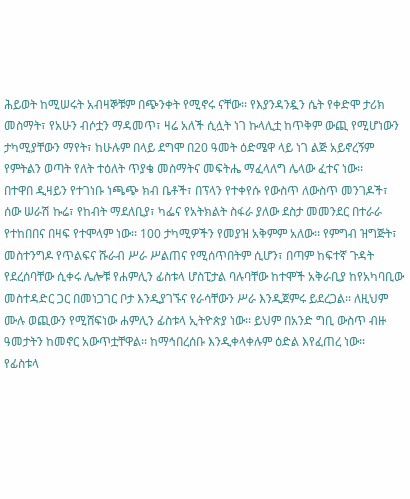ሕይወት ከሚሠሩት አብዛኞቹም በጭንቀት የሚኖሩ ናቸው፡፡ የእያንዳንዷን ሴት የቀድሞ ታሪክ መስማት፣ የአሁን ብሶቷን ማዳመጥ፣ ዛሬ አለች ሲሏት ነገ ኩላሊቷ ከጥቅም ውጪ የሚሆነውን ታካሚያቸውን ማየት፣ ከሁሉም በላይ ደግሞ በ20 ዓመት ዕድሜዋ ላይ ነገ ልጅ አይኖረኝም የምትልን ወጣት የለት ተዕለት ጥያቄ መስማትና መፍትሔ ማፈላለግ ሌላው ፈተና ነው፡፡
በተዋበ ዲዛይን የተገነቡ ነጫጭ ክብ ቤቶች፣ በፕላን የተቀየሱ የውስጥ ለውስጥ መንገዶች፣ ሰው ሠራሽ ኩሬ፣ የከብት ማደለቢያ፣ ካፌና የአትክልት ስፋራ ያለው ደስታ መመንደር በተራራ የተከበበና በዛፍ የተሞላም ነው፡፡ 100 ታካሚዎችን የመያዝ አቅምም አለው፡፡ የምግብ ዝግጅት፣ መስተንግዶ የጥልፍና ሹራብ ሥራ ሥልጠና የሚሰጥበትም ሲሆን፣ በጣም ከፍተኛ ጉዳት የደረሰባቸው ሲቀሩ ሌሎቹ የሐምሊን ፊስቱላ ሆስፒታል ባሉባቸው ከተሞች አቅራቢያ ከየአካባቢው መስተዳድር ጋር በመነጋገር ቦታ እንዲያገኙና የራሳቸውን ሥራ እንዲጀምሩ ይደረጋል፡፡ ለዚህም ሙሉ ወጪውን የሚሸፍነው ሐምሊን ፊስቱላ ኢትዮጵያ ነው፡፡ ይህም በአንድ ግቢ ውስጥ ብዙ ዓመታትን ከመኖር አውጥቷቸዋል፡፡ ከማኅበረሰቡ እንዲቀላቀሉም ዕድል እየፈጠረ ነው፡፡
የፊስቱላ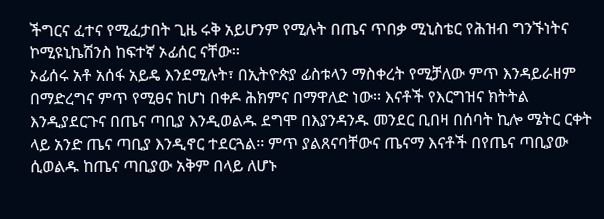ችግርና ፈተና የሚፈታበት ጊዜ ሩቅ አይሆንም የሚሉት በጤና ጥበቃ ሚኒስቴር የሕዝብ ግንኙነትና ኮሚዩኒኬሽንስ ከፍተኛ ኦፊሰር ናቸው፡፡
ኦፊሰሩ አቶ አሰፋ አይዴ እንደሚሉት፣ በኢትዮጵያ ፊስቱላን ማስቀረት የሚቻለው ምጥ እንዳይራዘም በማድረግና ምጥ የሚፀና ከሆነ በቀዶ ሕክምና በማዋለድ ነው፡፡ እናቶች የእርግዝና ክትትል እንዲያደርጉና በጤና ጣቢያ እንዲወልዱ ደግሞ በእያንዳንዱ መንደር ቢበዛ በሰባት ኪሎ ሜትር ርቀት ላይ አንድ ጤና ጣቢያ እንዲኖር ተደርጓል፡፡ ምጥ ያልጸናባቸውና ጤናማ እናቶች በየጤና ጣቢያው ሲወልዱ ከጤና ጣቢያው አቅም በላይ ለሆኑ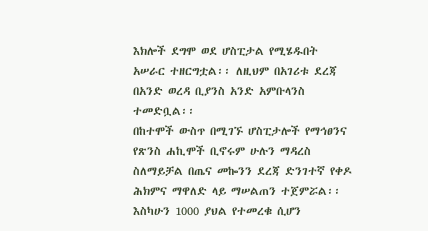እክሎች ደግሞ ወደ ሆስፒታል የሚሄዱበት አሠራር ተዘርግቷል፡፡ ለዚህም በአገሪቱ ደረጃ በአንድ ወረዳ ቢያንስ አንድ አምቡላንስ ተመድቧል፡፡
በከተሞች ውስጥ በሚገኙ ሆስፒታሎች የማኅፀንና የጽንስ ሐኪሞች ቢኖሩም ሁሉን ማዳረስ ስለማይቻል በጤና መኰንን ደረጃ ድንገተኛ የቀዶ ሕክምና ማዋለድ ላይ ማሠልጠን ተጀምሯል፡፡ እስካሁን 1000 ያህል የተመረቁ ሲሆን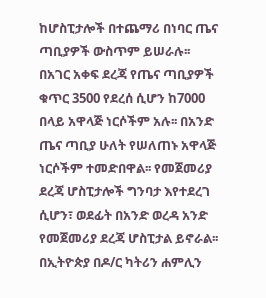ከሆስፒታሎች በተጨማሪ በነባር ጤና ጣቢያዎች ውስጥም ይሠራሉ፡፡
በአገር አቀፍ ደረጃ የጤና ጣቢያዎች ቁጥር 3500 የደረሰ ሲሆን ከ7000 በላይ አዋላጅ ነርሶችም አሉ፡፡ በአንድ ጤና ጣቢያ ሁለት የሠለጠኑ አዋላጅ ነርሶችም ተመድበዋል፡፡ የመጀመሪያ ደረጃ ሆስፒታሎች ግንባታ እየተደረገ ሲሆን፣ ወደፊት በአንድ ወረዳ አንድ የመጀመሪያ ደረጃ ሆስፒታል ይኖራል፡፡
በኢትዮጵያ በዶ/ር ካትሪን ሐምሊን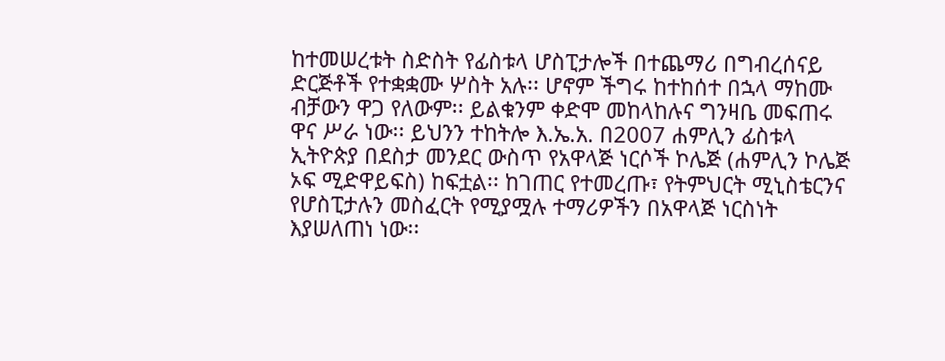ከተመሠረቱት ስድስት የፊስቱላ ሆስፒታሎች በተጨማሪ በግብረሰናይ ድርጅቶች የተቋቋሙ ሦስት አሉ፡፡ ሆኖም ችግሩ ከተከሰተ በኋላ ማከሙ ብቻውን ዋጋ የለውም፡፡ ይልቁንም ቀድሞ መከላከሉና ግንዛቤ መፍጠሩ ዋና ሥራ ነው፡፡ ይህንን ተከትሎ እ.ኤ.አ. በ2007 ሐምሊን ፊስቱላ ኢትዮጵያ በደስታ መንደር ውስጥ የአዋላጅ ነርሶች ኮሌጅ (ሐምሊን ኮሌጅ ኦፍ ሚድዋይፍስ) ከፍቷል፡፡ ከገጠር የተመረጡ፣ የትምህርት ሚኒስቴርንና የሆስፒታሉን መስፈርት የሚያሟሉ ተማሪዎችን በአዋላጅ ነርስነት እያሠለጠነ ነው፡፡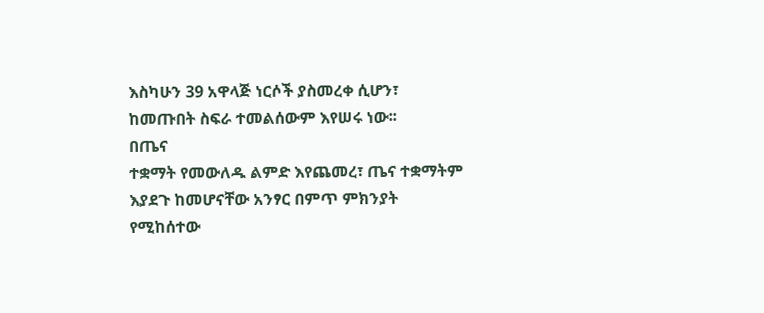እስካሁን 39 አዋላጅ ነርሶች ያስመረቀ ሲሆን፣ ከመጡበት ስፍራ ተመልሰውም እየሠሩ ነው፡፡
በጤና
ተቋማት የመውለዱ ልምድ እየጨመረ፣ ጤና ተቋማትም እያደጉ ከመሆናቸው አንፃር በምጥ ምክንያት የሚከሰተው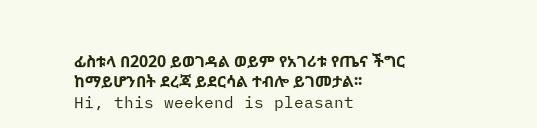ፊስቱላ በ2020 ይወገዳል ወይም የአገሪቱ የጤና ችግር ከማይሆንበት ደረጃ ይደርሳል ተብሎ ይገመታል፡፡
Hi, this weekend is pleasant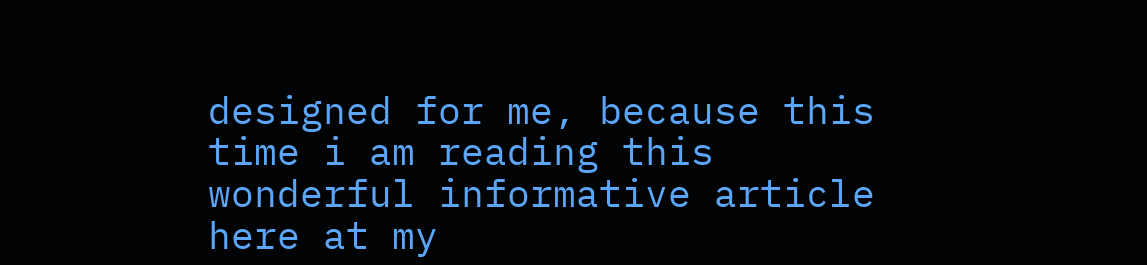designed for me, because this time i am reading this wonderful informative article here at my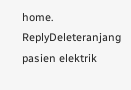home.
ReplyDeleteranjang pasien elektrik